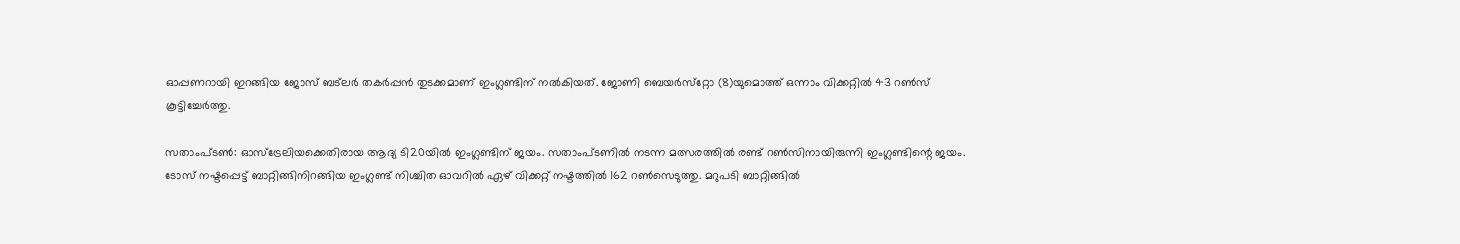ഓപ്പണറായി ഇറങ്ങിയ ജോസ് ബട്‌ലര്‍ തകര്‍പ്പന്‍ തുടക്കമാണ് ഇംഗ്ലണ്ടിന് നല്‍കിയത്. ജോണി ബെയര്‍സ്‌റ്റോ (8)യുമൊത്ത് ഒന്നാം വിക്കറ്റില്‍ 43 റണ്‍സ് കൂട്ടിച്ചേര്‍ത്തു.

സതാംപ്ടണ്‍: ഓസ്‌ട്രേലിയക്കെതിരായ ആദ്യ ടി20യില്‍ ഇംഗ്ലണ്ടിന് ജയം. സതാംപ്ടണില്‍ നടന്ന മത്സരത്തില്‍ രണ്ട് റണ്‍സിനായിരുന്നി ഇംഗ്ലണ്ടിന്റെ ജയം. ടോസ് നഷ്ടപ്പെട്ട് ബാറ്റിങ്ങിനിറങ്ങിയ ഇംഗ്ലണ്ട് നിശ്ചിത ഓവറില്‍ ഏഴ് വിക്കറ്റ് നഷ്ടത്തില്‍ 162 റണ്‍സെടുത്തു. മറുപടി ബാറ്റിങ്ങില്‍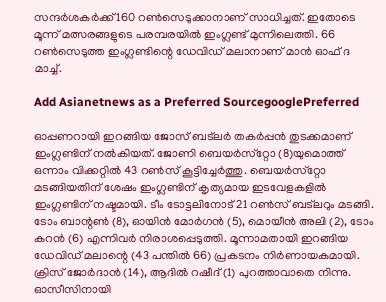സന്ദര്‍ശകര്‍ക്ക് 160 റണ്‍സെടുക്കാനാണ് സാധിച്ചത്. ഇതോടെ മൂന്ന് മത്സരങ്ങളുടെ പരമ്പരയില്‍ ഇംഗ്ലണ്ട് മുന്നിലെത്തി. 66 റണ്‍സെടുത്ത ഇംഗ്ലണ്ടിന്റെ ഡേവിഡ് മലാനാണ് മാന്‍ ഓഫ് ദ മാച്ച്.

Add Asianetnews as a Preferred SourcegooglePreferred

ഓപ്പണറായി ഇറങ്ങിയ ജോസ് ബട്‌ലര്‍ തകര്‍പ്പന്‍ തുടക്കമാണ് ഇംഗ്ലണ്ടിന് നല്‍കിയത്. ജോണി ബെയര്‍സ്‌റ്റോ (8)യുമൊത്ത് ഒന്നാം വിക്കറ്റില്‍ 43 റണ്‍സ് കൂട്ടിച്ചേര്‍ത്തു. ബെയര്‍സ്‌റ്റോ മടങ്ങിയതിന് ശേഷം ഇംഗ്ലണ്ടിന് കൃത്യമായ ഇടവേളകളില്‍ ഇംഗ്ലണ്ടിന് നഷ്ടമായി. ടീം ടോട്ടലിനോട് 21 റണ്‍സ് ബട്‌ലറും മടങ്ങി. ടോം ബാന്റണ്‍ (8), ഓയിന്‍ മോര്‍ഗന്‍ (5), മൊയീന്‍ അലി (2), ടോം കറന്‍ (6) എന്നിവര്‍ നിരാശപ്പെടുത്തി. മൂന്നാമതായി ഇറങ്ങിയ ഡേവിഡ് മലാന്റെ (43 പന്തില്‍ 66) പ്രകടനം നിര്‍ണായകമായി. ക്രിസ് ജോര്‍ദാന്‍ (14), ആദില്‍ റഷീദ് (1) പുറത്താവാതെ നിന്നു. ഓസീസിനായി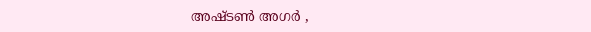അഷ്ടണ്‍ അഗര്‍ ,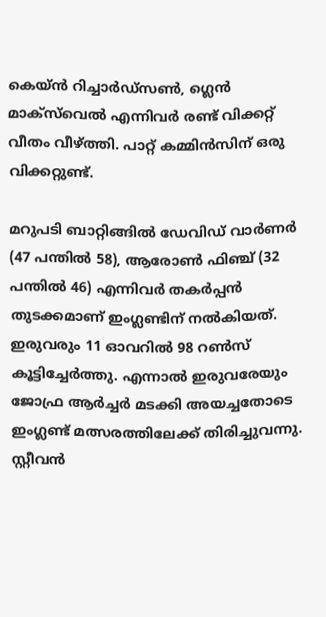കെയ്ന്‍ റിച്ചാര്‍ഡ്‌സണ്‍, ഗ്ലെന്‍ മാക്‌സ്‌വെല്‍ എന്നിവര്‍ രണ്ട് വിക്കറ്റ് വീതം വീഴ്ത്തി. പാറ്റ് കമ്മിന്‍സിന് ഒരു വിക്കറ്റുണ്ട്.

മറുപടി ബാറ്റിങ്ങില്‍ ഡേവിഡ് വാര്‍ണര്‍ (47 പന്തില്‍ 58), ആരോണ്‍ ഫിഞ്ച് (32 പന്തില്‍ 46) എന്നിവര്‍ തകര്‍പ്പന്‍ തുടക്കമാണ് ഇംഗ്ലണ്ടിന് നല്‍കിയത്. ഇരുവരും 11 ഓവറില്‍ 98 റണ്‍സ് കൂട്ടിച്ചേര്‍ത്തു. എന്നാല്‍ ഇരുവരേയും ജോഫ്ര ആര്‍ച്ചര്‍ മടക്കി അയച്ചതോടെ ഇംഗ്ലണ്ട് മത്സരത്തിലേക്ക് തിരിച്ചുവന്നു. സ്റ്റീവന്‍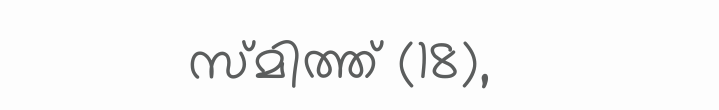സ്മിത്ത് (18),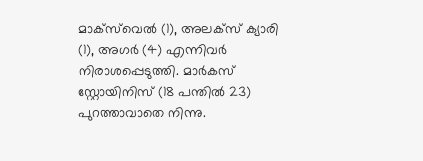മാക്‌സ്‌വെല്‍ (1), അലക്‌സ് ക്യാരി (1), അഗര്‍ (4) എന്നിവര്‍ നിരാശപ്പെടുത്തി. മാര്‍കസ് സ്റ്റോയിനിസ് (18 പന്തില്‍ 23) പുറത്താവാതെ നിന്നു.